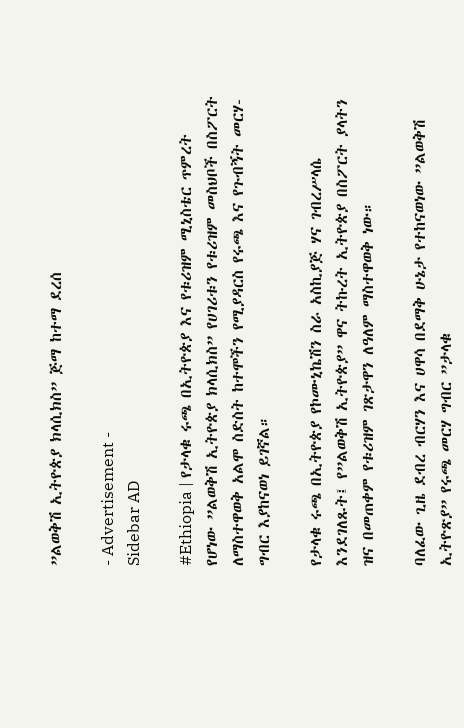”ልወቅሽ ኢትዮጵያ ክላሲክስ” ጅማ ከተማ ደረሰ

- Advertisement -
Sidebar AD

#Ethiopia | የታላቁ ሩጫ በኢትዮጵያ እና የቱሪዝም ሚኒስቴር ጥምረት የሆነው ”ልወቅሽ ኢትዮጵያ ክላሲክስ” የሀገሪቱን የቱሪዝም መስህቦች በስፖርት ለማስተዋወቅ አልሞ ስድስት ከተሞችን የሚያዳርስ የሩጫ እና የጉብኝት መርሃ-ግብር እያከናወነ ይገኛል።

የታላቁ ሩጫ በኢትዮጵያ የኮሙኒኬሽን ስራ አስኪያጅ ሃና ገብረሥላሴ እንደገለጹት፤ የ”ልወቅሽ ኢትዮጵያ” ዋና ትኩረት ኢትዮጵያ በስፖርት ያላትን ዝና በመጠቀም የቱሪዝም ገጽታዋን ለዓለም ማስተዋወቅ ነው።

ባለፈው ጊዜ ደብረ ብርሃን እና ሀዋሳ በደማቅ ሁኔታ የተከናወነው ”ልወቅሽ ኢትዮጽያ” የሩጫ መርሃ ግብር ”ታላቁ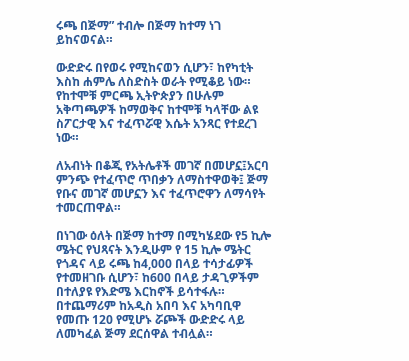ሩጫ በጅማ” ተብሎ በጅማ ከተማ ነገ ይከናወናል።

ውድድሩ በየወሩ የሚከናወን ሲሆን፣ ከየካቲት እስከ ሐምሌ ለስድስት ወራት የሚቆይ ነው። የከተሞቹ ምርጫ ኢትዮጵያን በሁሉም አቅጣጫዎች ከማወቅና ከተሞቹ ካላቸው ልዩ ስፖርታዊ እና ተፈጥሯዊ እሴት አንጻር የተደረገ ነው።

ለአብነት በቆጂ የአትሌቶች መገኛ በመሆኗ፤አርባ ምንጭ የተፈጥሮ ጥበቃን ለማስተዋወቅ፤ ጅማ የቡና መገኛ መሆኗን እና ተፈጥሮዋን ለማሳየት ተመርጠዋል።

በነገው ዕለት በጅማ ከተማ በሚካሄደው የ5 ኪሎ ሜትር የህጻናት እንዲሁም የ 15 ኪሎ ሜትር የጎዳና ላይ ሩጫ ከ4,000 በላይ ተሳታፊዎች የተመዘገቡ ሲሆን፣ ከ600 በላይ ታዳጊዎችም በተለያዩ የእድሜ እርከኖች ይሳተፋሉ። በተጨማሪም ከአዲስ አበባ እና አካባቢዋ የመጡ 120 የሚሆኑ ሯጮች ውድድሩ ላይ ለመካፈል ጅማ ደርሰዋል ተብሏል።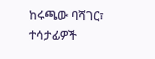ከሩጫው ባሻገር፣ ተሳታፊዎች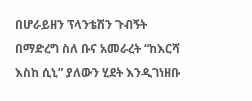በሆራይዘን ፕላንቴሽን ጉብኝት በማድረግ ስለ ቡና አመራረት “ከእርሻ እስከ ሲኒ” ያለውን ሂደት እንዲገነዘቡ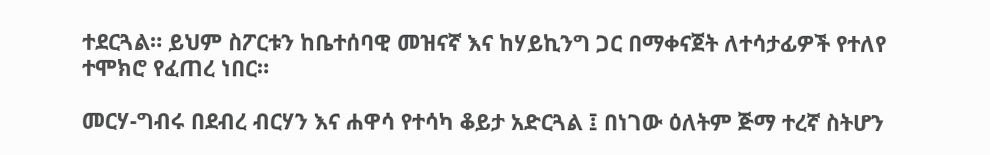ተደርጓል። ይህም ስፖርቱን ከቤተሰባዊ መዝናኛ እና ከሃይኪንግ ጋር በማቀናጀት ለተሳታፊዎች የተለየ ተሞክሮ የፈጠረ ነበር።

መርሃ-ግብሩ በደብረ ብርሃን እና ሐዋሳ የተሳካ ቆይታ አድርጓል ፤ በነገው ዕለትም ጅማ ተረኛ ስትሆን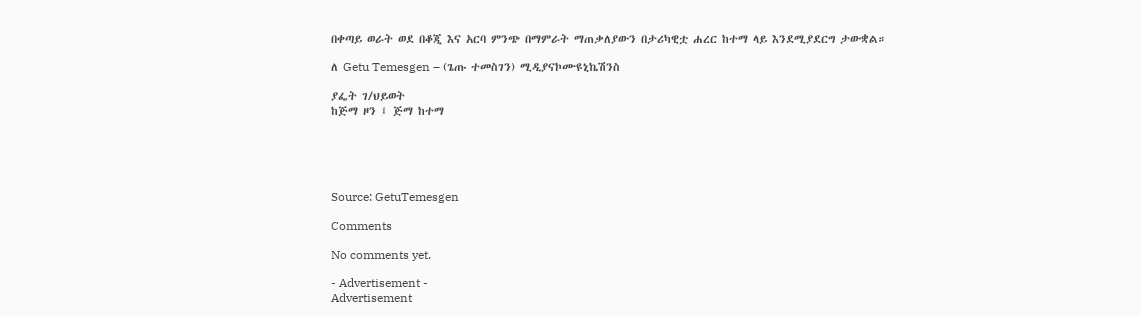በቀጣይ ወራት ወደ በቆጂ እና አርባ ምንጭ በማምራት ማጠቃለያውን በታሪካዊቷ ሐረር ከተማ ላይ እንደሚያደርግ ታውቋል።

ለ Getu Temesgen – (ጌጡ ተመስገን) ሚዲያናኮሙዩኒኬሽንስ

ያፌት ገ/ህይወት
ከጅማ ዞን ፤ ጅማ ከተማ





Source: GetuTemesgen

Comments

No comments yet.

- Advertisement -
Advertisement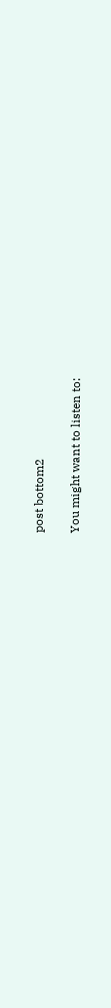post bottom2

You might want to listen to: